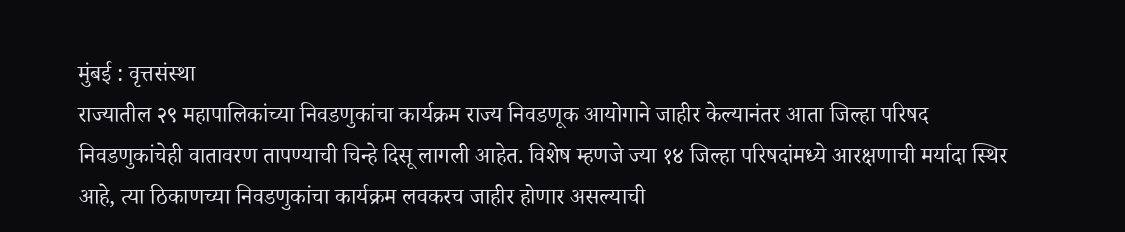मुंबई : वृत्तसंस्था
राज्यातील २९ महापालिकांच्या निवडणुकांचा कार्यक्रम राज्य निवडणूक आयोगाने जाहीर केल्यानंतर आता जिल्हा परिषद निवडणुकांचेही वातावरण तापण्याची चिन्हे दिसू लागली आहेत. विशेष म्हणजे ज्या १४ जिल्हा परिषदांमध्ये आरक्षणाची मर्यादा स्थिर आहे, त्या ठिकाणच्या निवडणुकांचा कार्यक्रम लवकरच जाहीर होणार असल्याची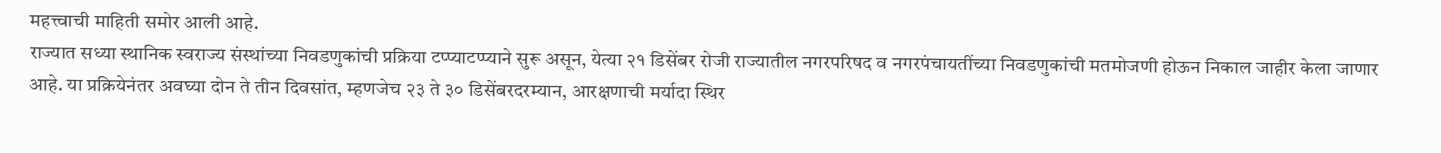महत्त्वाची माहिती समोर आली आहे.
राज्यात सध्या स्थानिक स्वराज्य संस्थांच्या निवडणुकांची प्रक्रिया टप्प्याटप्प्याने सुरू असून, येत्या २१ डिसेंबर रोजी राज्यातील नगरपरिषद व नगरपंचायतींच्या निवडणुकांची मतमोजणी होऊन निकाल जाहीर केला जाणार आहे. या प्रक्रियेनंतर अवघ्या दोन ते तीन दिवसांत, म्हणजेच २३ ते ३० डिसेंबरदरम्यान, आरक्षणाची मर्यादा स्थिर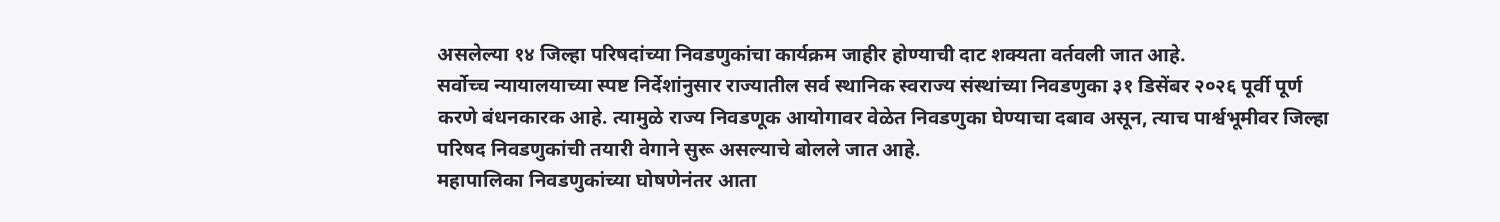असलेल्या १४ जिल्हा परिषदांच्या निवडणुकांचा कार्यक्रम जाहीर होण्याची दाट शक्यता वर्तवली जात आहे.
सर्वोच्च न्यायालयाच्या स्पष्ट निर्देशांनुसार राज्यातील सर्व स्थानिक स्वराज्य संस्थांच्या निवडणुका ३१ डिसेंबर २०२६ पूर्वी पूर्ण करणे बंधनकारक आहे. त्यामुळे राज्य निवडणूक आयोगावर वेळेत निवडणुका घेण्याचा दबाव असून, त्याच पार्श्वभूमीवर जिल्हा परिषद निवडणुकांची तयारी वेगाने सुरू असल्याचे बोलले जात आहे.
महापालिका निवडणुकांच्या घोषणेनंतर आता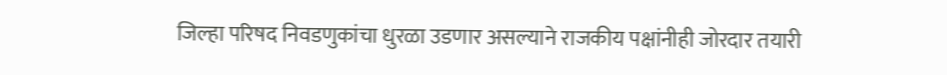जिल्हा परिषद निवडणुकांचा धुरळा उडणार असल्याने राजकीय पक्षांनीही जोरदार तयारी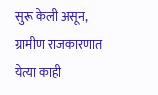सुरू केली असून, ग्रामीण राजकारणात येत्या काही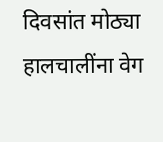दिवसांत मोठ्या हालचालींना वेग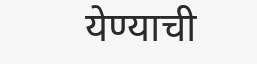येण्याची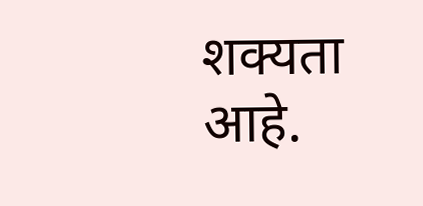शक्यता आहे.